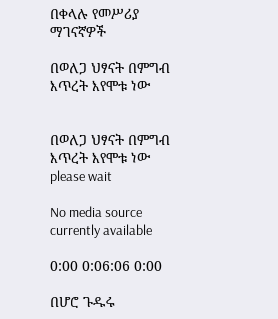በቀላሉ የመሥሪያ ማገናኛዎች

በወለጋ ህፃናት በምግብ እጥረት እየሞቱ ነው


በወለጋ ህፃናት በምግብ እጥረት እየሞቱ ነው
please wait

No media source currently available

0:00 0:06:06 0:00

በሆሮ ጉዱሩ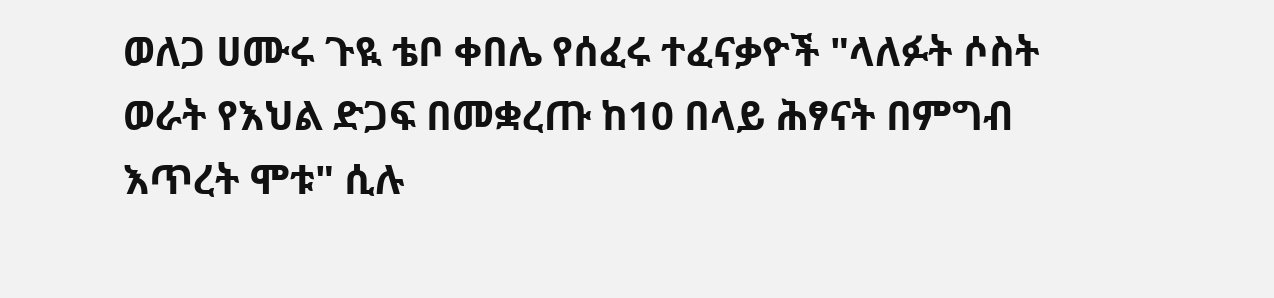ወለጋ ሀሙሩ ጉዪ ቴቦ ቀበሌ የሰፈሩ ተፈናቃዮች "ላለፉት ሶስት ወራት የእህል ድጋፍ በመቋረጡ ከ10 በላይ ሕፃናት በምግብ እጥረት ሞቱ" ሲሉ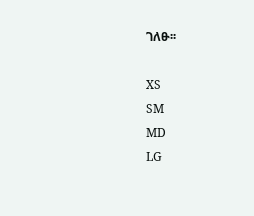ገለፁ፡፡

XS
SM
MD
LG